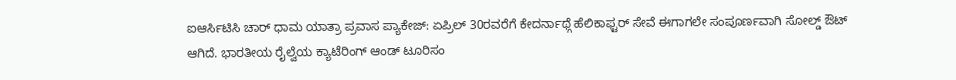ಐಆರ್ಸಿಟಿಸಿ ಚಾರ್ ಧಾಮ ಯಾತ್ರಾ ಪ್ರವಾಸ ಪ್ಯಾಕೇಜ್: ಏಪ್ರಿಲ್ 30ರವರೆಗೆ ಕೇದರ್ನಾಥ್ಗೆ ಹೆಲಿಕಾಫ್ಟರ್ ಸೇವೆ ಈಗಾಗಲೇ ಸಂಪೂರ್ಣವಾಗಿ ಸೋಲ್ಡ್ ಔಟ್ ಆಗಿದೆ. ಭಾರತೀಯ ರೈಲ್ವೆಯ ಕ್ಯಾಟೆರಿಂಗ್ ಆಂಡ್ ಟೂರಿಸಂ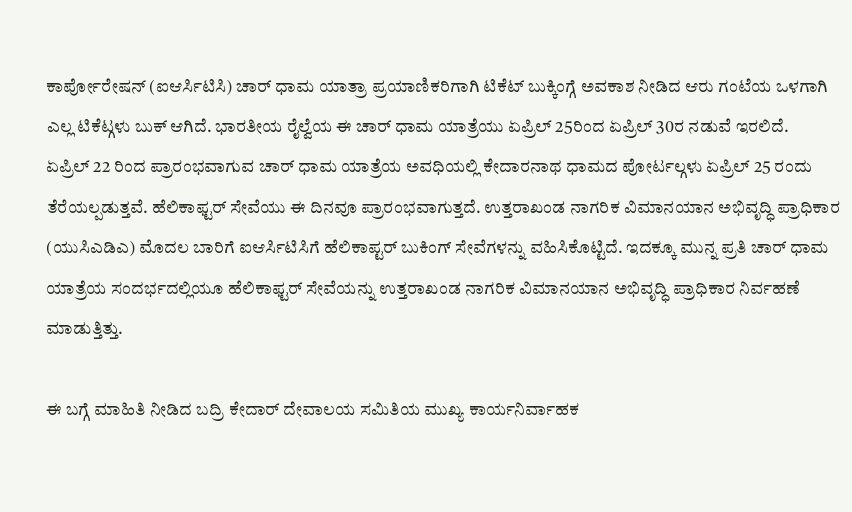ಕಾರ್ಪೋರೇಷನ್ (ಐಆರ್ಸಿಟಿಸಿ) ಚಾರ್ ಧಾಮ ಯಾತ್ರಾ ಪ್ರಯಾಣಿಕರಿಗಾಗಿ ಟಿಕೆಟ್ ಬುಕ್ಕಿಂಗ್ಗೆ ಅವಕಾಶ ನೀಡಿದ ಆರು ಗಂಟೆಯ ಒಳಗಾಗಿ ಎಲ್ಲ ಟಿಕೆಟ್ಗಳು ಬುಕ್ ಆಗಿದೆ. ಭಾರತೀಯ ರೈಲ್ವೆಯ ಈ ಚಾರ್ ಧಾಮ ಯಾತ್ರೆಯು ಏಪ್ರಿಲ್ 25ರಿಂದ ಏಪ್ರಿಲ್ 30ರ ನಡುವೆ ಇರಲಿದೆ.
ಏಪ್ರಿಲ್ 22 ರಿಂದ ಪ್ರಾರಂಭವಾಗುವ ಚಾರ್ ಧಾಮ ಯಾತ್ರೆಯ ಅವಧಿಯಲ್ಲಿ ಕೇದಾರನಾಥ ಧಾಮದ ಪೋರ್ಟಲ್ಗಳು ಏಪ್ರಿಲ್ 25 ರಂದು ತೆರೆಯಲ್ಪಡುತ್ತವೆ. ಹೆಲಿಕಾಫ್ಟರ್ ಸೇವೆಯು ಈ ದಿನವೂ ಪ್ರಾರಂಭವಾಗುತ್ತದೆ. ಉತ್ತರಾಖಂಡ ನಾಗರಿಕ ವಿಮಾನಯಾನ ಅಭಿವೃದ್ಧಿ ಪ್ರಾಧಿಕಾರ (ಯುಸಿಎಡಿಎ) ಮೊದಲ ಬಾರಿಗೆ ಐಆರ್ಸಿಟಿಸಿಗೆ ಹೆಲಿಕಾಪ್ಟರ್ ಬುಕಿಂಗ್ ಸೇವೆಗಳನ್ನು ವಹಿಸಿಕೊಟ್ಟಿದೆ. ಇದಕ್ಕೂ ಮುನ್ನ ಪ್ರತಿ ಚಾರ್ ಧಾಮ ಯಾತ್ರೆಯ ಸಂದರ್ಭದಲ್ಲಿಯೂ ಹೆಲಿಕಾಫ್ಟರ್ ಸೇವೆಯನ್ನು ಉತ್ತರಾಖಂಡ ನಾಗರಿಕ ವಿಮಾನಯಾನ ಅಭಿವೃದ್ಧಿ ಪ್ರಾಧಿಕಾರ ನಿರ್ವಹಣೆ ಮಾಡುತ್ತಿತ್ತು.

ಈ ಬಗ್ಗೆ ಮಾಹಿತಿ ನೀಡಿದ ಬದ್ರಿ ಕೇದಾರ್ ದೇವಾಲಯ ಸಮಿತಿಯ ಮುಖ್ಯ ಕಾರ್ಯನಿರ್ವಾಹಕ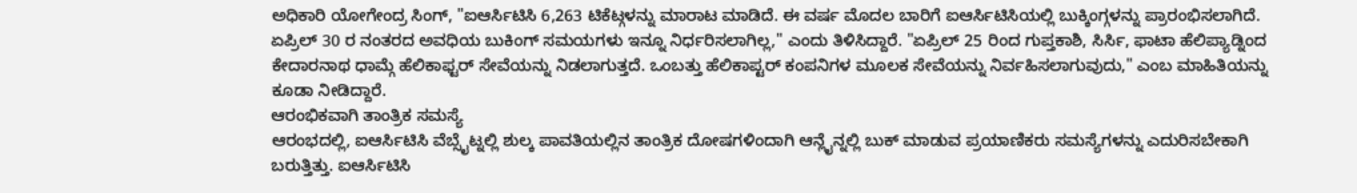ಅಧಿಕಾರಿ ಯೋಗೇಂದ್ರ ಸಿಂಗ್, "ಐಆರ್ಸಿಟಿಸಿ 6,263 ಟಿಕೆಟ್ಗಳನ್ನು ಮಾರಾಟ ಮಾಡಿದೆ. ಈ ವರ್ಷ ಮೊದಲ ಬಾರಿಗೆ ಐಆರ್ಸಿಟಿಸಿಯಲ್ಲಿ ಬುಕ್ಕಿಂಗ್ಗಳನ್ನು ಪ್ರಾರಂಭಿಸಲಾಗಿದೆ. ಏಪ್ರಿಲ್ 30 ರ ನಂತರದ ಅವಧಿಯ ಬುಕಿಂಗ್ ಸಮಯಗಳು ಇನ್ನೂ ನಿರ್ಧರಿಸಲಾಗಿಲ್ಲ," ಎಂದು ತಿಳಿಸಿದ್ದಾರೆ. "ಏಪ್ರಿಲ್ 25 ರಿಂದ ಗುಪ್ತಕಾಶಿ, ಸಿರ್ಸಿ, ಫಾಟಾ ಹೆಲಿಪ್ಯಾಡ್ನಿಂದ ಕೇದಾರನಾಥ ಧಾಮ್ಗೆ ಹೆಲಿಕಾಫ್ಟರ್ ಸೇವೆಯನ್ನು ನಿಡಲಾಗುತ್ತದೆ. ಒಂಬತ್ತು ಹೆಲಿಕಾಪ್ಟರ್ ಕಂಪನಿಗಳ ಮೂಲಕ ಸೇವೆಯನ್ನು ನಿರ್ವಹಿಸಲಾಗುವುದು," ಎಂಬ ಮಾಹಿತಿಯನ್ನು ಕೂಡಾ ನೀಡಿದ್ದಾರೆ.
ಆರಂಭಿಕವಾಗಿ ತಾಂತ್ರಿಕ ಸಮಸ್ಯೆ
ಆರಂಭದಲ್ಲಿ, ಐಆರ್ಸಿಟಿಸಿ ವೆಬ್ಸೈಟ್ನಲ್ಲಿ ಶುಲ್ಕ ಪಾವತಿಯಲ್ಲಿನ ತಾಂತ್ರಿಕ ದೋಷಗಳಿಂದಾಗಿ ಆನ್ಲೈನ್ನಲ್ಲಿ ಬುಕ್ ಮಾಡುವ ಪ್ರಯಾಣಿಕರು ಸಮಸ್ಯೆಗಳನ್ನು ಎದುರಿಸಬೇಕಾಗಿ ಬರುತ್ತಿತ್ತು. ಐಆರ್ಸಿಟಿಸಿ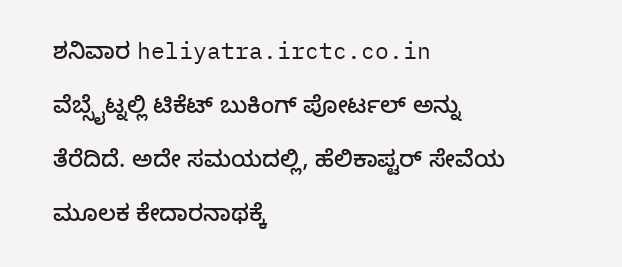ಶನಿವಾರ heliyatra.irctc.co.in ವೆಬ್ಸೈಟ್ನಲ್ಲಿ ಟಿಕೆಟ್ ಬುಕಿಂಗ್ ಪೋರ್ಟಲ್ ಅನ್ನು ತೆರೆದಿದೆ. ಅದೇ ಸಮಯದಲ್ಲಿ, ಹೆಲಿಕಾಪ್ಟರ್ ಸೇವೆಯ ಮೂಲಕ ಕೇದಾರನಾಥಕ್ಕೆ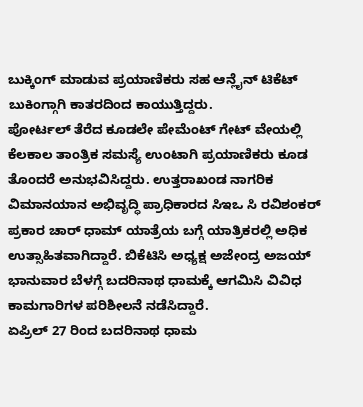ಬುಕ್ಕಿಂಗ್ ಮಾಡುವ ಪ್ರಯಾಣಿಕರು ಸಹ ಆನ್ಲೈನ್ ಟಿಕೆಟ್ ಬುಕಿಂಗ್ಗಾಗಿ ಕಾತರದಿಂದ ಕಾಯುತ್ತಿದ್ದರು.
ಪೋರ್ಟಲ್ ತೆರೆದ ಕೂಡಲೇ ಪೇಮೆಂಟ್ ಗೇಟ್ ವೇಯಲ್ಲಿ ಕೆಲಕಾಲ ತಾಂತ್ರಿಕ ಸಮಸ್ಯೆ ಉಂಟಾಗಿ ಪ್ರಯಾಣಿಕರು ಕೂಡ ತೊಂದರೆ ಅನುಭವಿಸಿದ್ದರು. ಉತ್ತರಾಖಂಡ ನಾಗರಿಕ ವಿಮಾನಯಾನ ಅಭಿವೃದ್ಧಿ ಪ್ರಾಧಿಕಾರದ ಸಿಇಒ ಸಿ ರವಿಶಂಕರ್ ಪ್ರಕಾರ ಚಾರ್ ಧಾಮ್ ಯಾತ್ರೆಯ ಬಗ್ಗೆ ಯಾತ್ರಿಕರಲ್ಲಿ ಅಧಿಕ ಉತ್ಸಾಹಿತವಾಗಿದ್ದಾರೆ. ಬಿಕೆಟಿಸಿ ಅಧ್ಯಕ್ಷ ಅಜೇಂದ್ರ ಅಜಯ್ ಭಾನುವಾರ ಬೆಳಗ್ಗೆ ಬದರಿನಾಥ ಧಾಮಕ್ಕೆ ಆಗಮಿಸಿ ವಿವಿಧ ಕಾಮಗಾರಿಗಳ ಪರಿಶೀಲನೆ ನಡೆಸಿದ್ದಾರೆ.
ಏಪ್ರಿಲ್ 27 ರಿಂದ ಬದರಿನಾಥ ಧಾಮ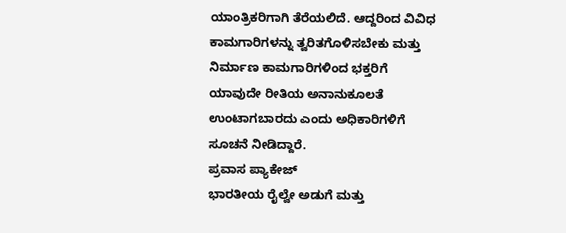ಯಾಂತ್ರಿಕರಿಗಾಗಿ ತೆರೆಯಲಿದೆ. ಆದ್ದರಿಂದ ವಿವಿಧ ಕಾಮಗಾರಿಗಳನ್ನು ತ್ವರಿತಗೊಳಿಸಬೇಕು ಮತ್ತು ನಿರ್ಮಾಣ ಕಾಮಗಾರಿಗಳಿಂದ ಭಕ್ತರಿಗೆ ಯಾವುದೇ ರೀತಿಯ ಅನಾನುಕೂಲತೆ ಉಂಟಾಗಬಾರದು ಎಂದು ಅಧಿಕಾರಿಗಳಿಗೆ ಸೂಚನೆ ನೀಡಿದ್ದಾರೆ.
ಪ್ರವಾಸ ಪ್ಯಾಕೇಜ್
ಭಾರತೀಯ ರೈಲ್ವೇ ಅಡುಗೆ ಮತ್ತು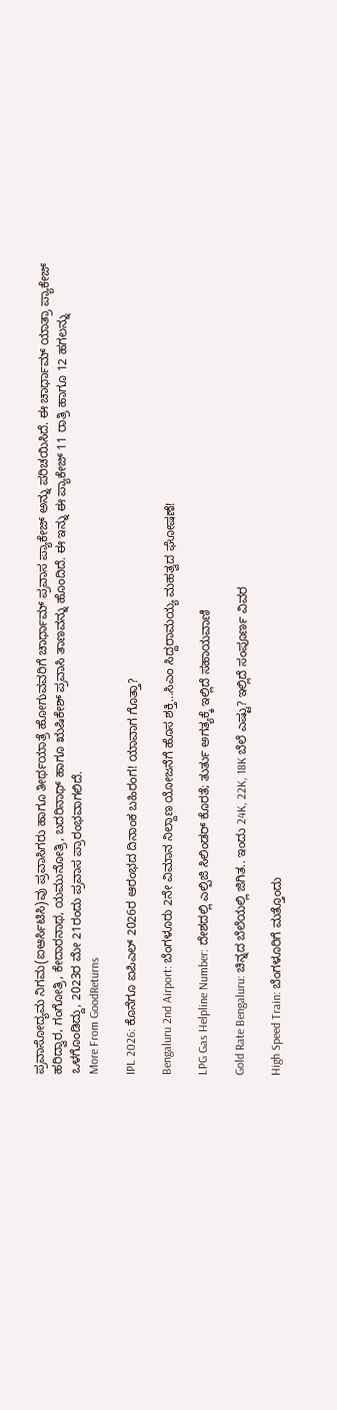ಪ್ರವಾಸೋದ್ಯಮ ನಿಗಮ(ಐಆರ್ಸಿಟಿಸಿ)ವು ಪ್ರವಾಸಿಗರು ಹಾಗೂ ತೀರ್ಥಯಾತ್ರೆ ಹೋಗುವವರಿಗೆ ಚಾರ್ಧಾಮ್ ಪ್ರವಾಸ ಪ್ಯಾಕೇಜ್ ಅನ್ನು ಪರಿಚಯಿಸಿದೆ. ಈ ಚಾರ್ಧಾಮ್ ಯಾತ್ರಾ ಪ್ಯಾಕೇಜ್ ಹರಿದ್ವಾರ, ಗಂಗೋತ್ರಿ, ಕೇದಾರನಾಥ, ಯಮುನೋತ್ರಿ, ಬದರಿನಾಥ್ ಹಾಗೂ ಋಷಿಕೇಶ್ ಪ್ರವಾಸಿ ತಾಣವನ್ನು ಹೊಂದಿದೆ. ಈ ಇನ್ನು ಈ ಪ್ಯಾಕೇಜ್ 11 ರಾತ್ರಿ ಹಾಗೂ 12 ಹಗಲನ್ನು ಒಳಗೊಂಡಿದ್ದು, 2023ರ ಮೇ 21ರಂದು ಪ್ರವಾಸ ಪ್ರಾರಂಭವಾಗಲಿದೆ.
More From GoodReturns

IPL 2026: ಕೊನೆಗೂ ಐಪಿಎಲ್ 2026ರ ಆರಂಭದ ದಿನಾಂಕ ಬಹಿರಂಗ! ಯಾವಾಗ ಗೊತ್ತಾ?

Bengaluru 2nd Airport: ಬೆಂಗಳೂರು 2ನೇ ವಿಮಾನ ನಿಲ್ದಾಣ ಯೋಜನೆಗೆ ಹೊಸ ಶಕ್ತಿ…ಸಿಎಂ ಸಿದ್ದರಾಮಯ್ಯ ಮಹತ್ವದ ಘೋಷಣೆ!

LPG Gas Helpline Number: ದೇಶದಲ್ಲಿ ಎಲ್ಪಿಜಿ ಸಿಲಿಂಡರ್ ಕೊರತೆ; ತುರ್ತು ಅಗತ್ಯಕ್ಕೆ ಇಲ್ಲಿದೆ ಸಹಾಯವಾಣಿ

Gold Rate Bengaluru: ಚಿನ್ನದ ಬೆಲೆಯಲ್ಲಿ ಜಿಗಿತ.. ಇಂದು 24K, 22K, 18K ಬೆಲೆ ಎಷ್ಟು? ಇಲ್ಲಿದೆ ಸಂಪೂರ್ಣ ವಿವರ

High Speed Train: ಬೆಂಗಳೂರಿಗೆ ಮತ್ತೊಂದು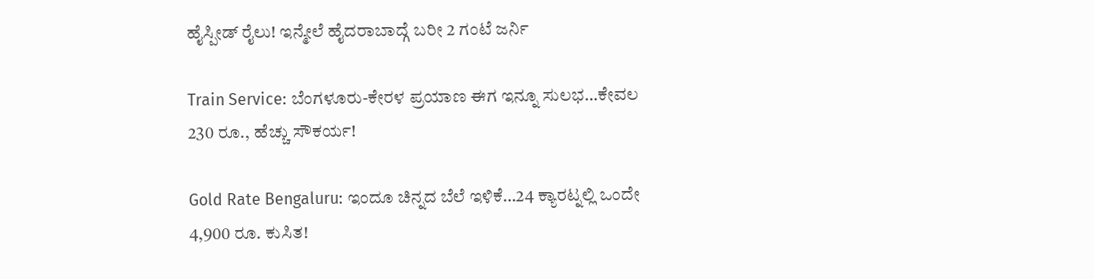ಹೈಸ್ಪೀಡ್ ರೈಲು! ಇನ್ಮೇಲೆ ಹೈದರಾಬಾದ್ಗೆ ಬರೀ 2 ಗಂಟೆ ಜರ್ನಿ

Train Service: ಬೆಂಗಳೂರು-ಕೇರಳ ಪ್ರಯಾಣ ಈಗ ಇನ್ನೂ ಸುಲಭ…ಕೇವಲ 230 ರೂ., ಹೆಚ್ಚು ಸೌಕರ್ಯ!

Gold Rate Bengaluru: ಇಂದೂ ಚಿನ್ನದ ಬೆಲೆ ಇಳಿಕೆ…24 ಕ್ಯಾರಟ್ನಲ್ಲಿ ಒಂದೇ 4,900 ರೂ. ಕುಸಿತ!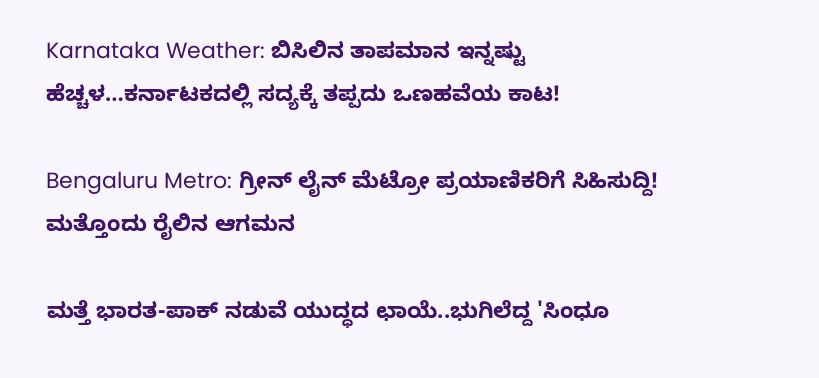Karnataka Weather: ಬಿಸಿಲಿನ ತಾಪಮಾನ ಇನ್ನಷ್ಟು ಹೆಚ್ಚಳ…ಕರ್ನಾಟಕದಲ್ಲಿ ಸದ್ಯಕ್ಕೆ ತಪ್ಪದು ಒಣಹವೆಯ ಕಾಟ!

Bengaluru Metro: ಗ್ರೀನ್ ಲೈನ್ ಮೆಟ್ರೋ ಪ್ರಯಾಣಿಕರಿಗೆ ಸಿಹಿಸುದ್ದಿ! ಮತ್ತೊಂದು ರೈಲಿನ ಆಗಮನ

ಮತ್ತೆ ಭಾರತ-ಪಾಕ್ ನಡುವೆ ಯುದ್ಧದ ಛಾಯೆ..ಭುಗಿಲೆದ್ದ 'ಸಿಂಧೂ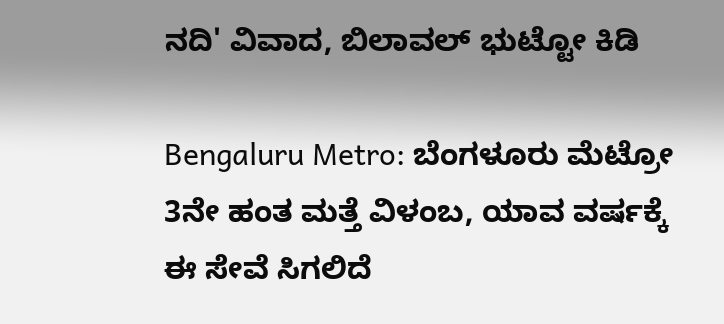ನದಿ' ವಿವಾದ, ಬಿಲಾವಲ್ ಭುಟ್ಟೋ ಕಿಡಿ

Bengaluru Metro: ಬೆಂಗಳೂರು ಮೆಟ್ರೋ 3ನೇ ಹಂತ ಮತ್ತೆ ವಿಳಂಬ, ಯಾವ ವರ್ಷಕ್ಕೆ ಈ ಸೇವೆ ಸಿಗಲಿದೆ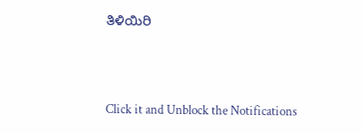ತಿಳಿಯಿರಿ



Click it and Unblock the Notifications